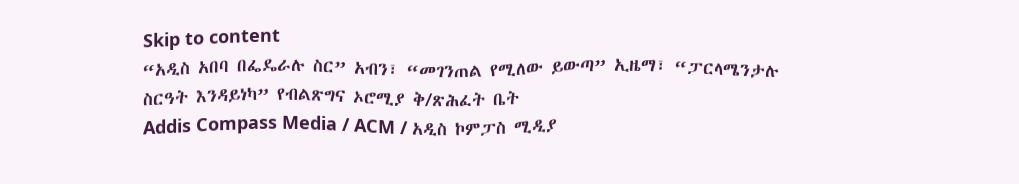Skip to content
“አዲስ አበባ በፌዴራሉ ስር” አብን፣ “መገንጠል የሚለው ይውጣ” ኢዜማ፣ “ፓርላሜንታሉ ስርዓት እንዳይነካ” የብልጽግና ኦሮሚያ ቅ/ጽሕፈት ቤት
Addis Compass Media / ACM / አዲስ ኮምፓስ ሚዲያ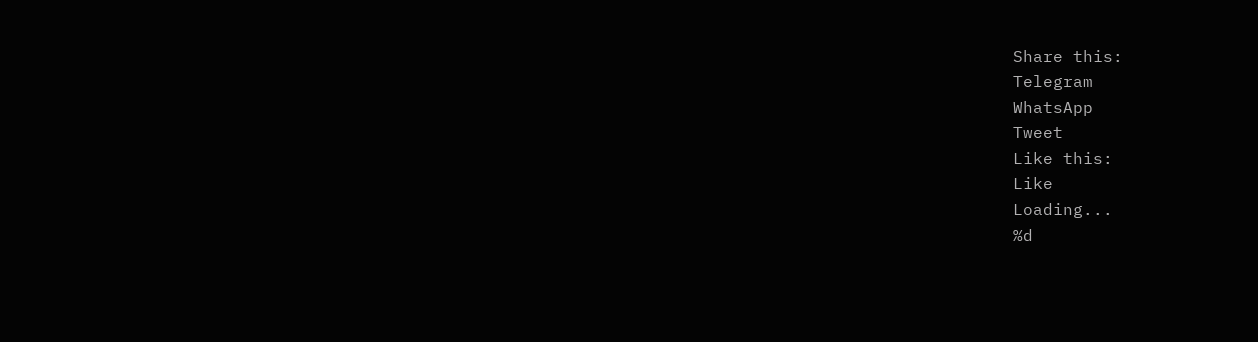Share this:
Telegram
WhatsApp
Tweet
Like this:
Like
Loading...
%d